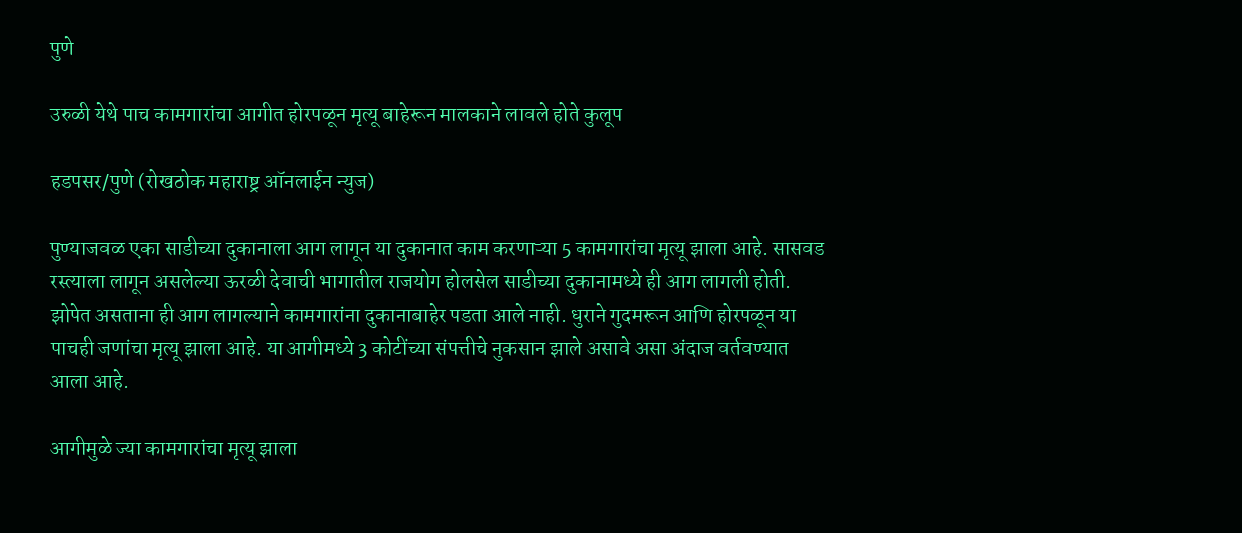पुणे

उरुळी येथे पाच कामगारांचा आगीत होरपळून मृत्यू बाहेरून मालकाने लावले होते कुलूप

हडपसर/पुणे (रोखठोक महाराष्ट्र ऑनलाईन न्युज)

पुण्याजवळ एका साडीच्या दुकानाला आग लागून या दुकानात काम करणाऱ्या 5 कामगारांचा मृत्यू झाला आहे. सासवड रस्त्याला लागून असलेल्या ऊरळी देवाची भागातील राजयोग होलसेल साडीच्या दुकानामध्ये ही आग लागली होती. झोपेत असताना ही आग लागल्याने कामगारांना दुकानाबाहेर पडता आले नाही. धुराने गुदमरून आणि होरपळून या पाचही जणांचा मृत्यू झाला आहे. या आगीमध्ये 3 कोटींच्या संपत्तीचे नुकसान झाले असावे असा अंदाज वर्तवण्यात आला आहे.

आगीमुळे ज्या कामगारांचा मृत्यू झाला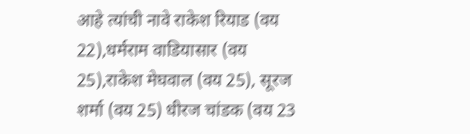आहे त्यांची नावे राकेश रियाड (वय 22),धर्मराम वाडियासार (वय 25),राकेश मेघवाल (वय 25), सूरज शर्मा (वय 25) धीरज चांडक (वय 23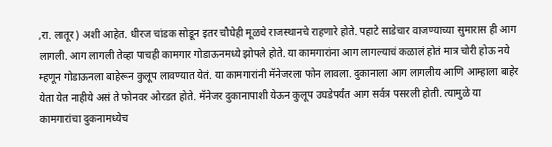,रा. लातूर) अशी आहेत. धीरज चांडक सोडून इतर चौघेही मूळचे राजस्थानचे राहणारे होते. पहाटे साडेचार वाजण्याच्या सुमारास ही आग लागली. आग लागली तेव्हा पाचही कामगार गोडाऊनमध्ये झोपले होते. या कामगारांना आग लागल्याचं कळालं होतं मात्र चोरी होऊ नये म्हणून गोडाऊनला बाहेरून कुलूप लावण्यात येतं. या कामगारांनी मॅनेजरला फोन लावला. दुकानाला आग लागलीय आणि आम्हाला बाहेर येता येत नाहीये असं ते फोनवर ओरडत होते. मॅनेजर दुकानापाशी येऊन कुलूप उघडेपर्यंत आग सर्वत्र पसरली होती. त्यामुळे या कामगारांचा दुकनामध्येच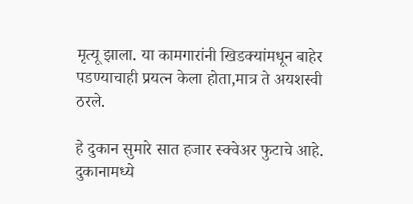मृत्यू झाला. या कामगारांनी खिडक्यांमधून बाहेर पडण्याचाही प्रयत्न केला होता,मात्र ते अयशस्वी ठरले.

हे दुकान सुमारे सात हजार स्क्वेअर फुटाचे आहे. दुकानामध्ये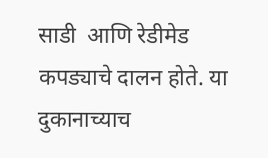साडी  आणि रेडीमेड कपड्याचे दालन होते. या दुकानाच्याच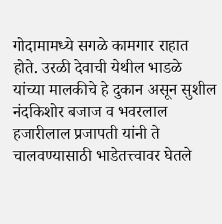गोदामामध्ये सगळे कामगार राहात होते. उरळी देवाची येथील भाडळे यांच्या मालकीचे हे दुकान असून सुशील नंदकिशोर बजाज व भवरलाल हजारीलाल प्रजापती यांनी ते चालवण्यासाठी भाडेतत्त्वावर घेतले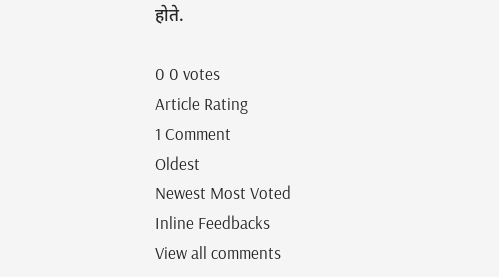होते.

0 0 votes
Article Rating
1 Comment
Oldest
Newest Most Voted
Inline Feedbacks
View all comments